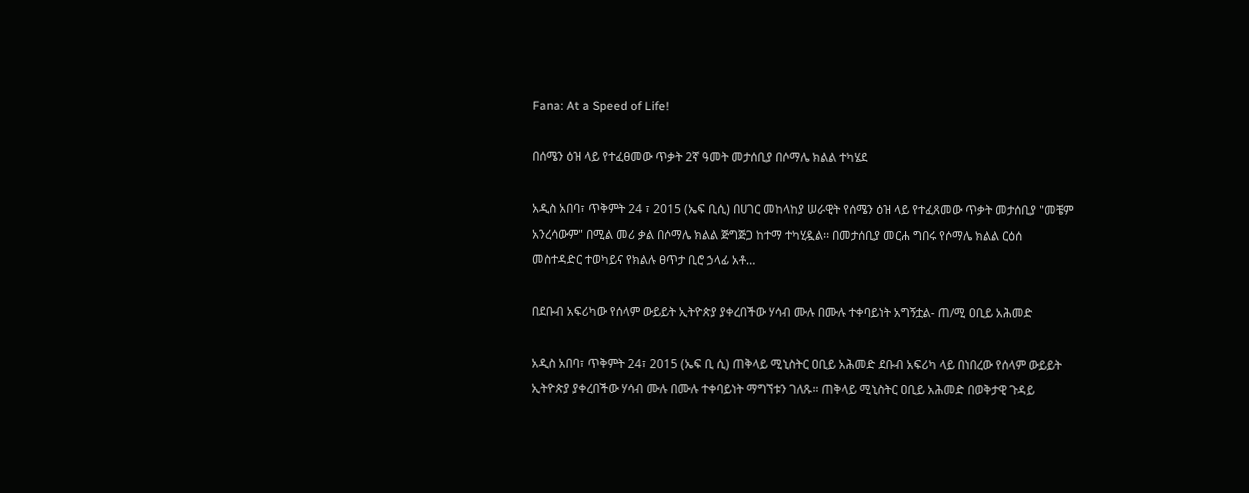Fana: At a Speed of Life!

በሰሜን ዕዝ ላይ የተፈፀመው ጥቃት 2ኛ ዓመት መታሰቢያ በሶማሌ ክልል ተካሄደ

አዲስ አበባ፣ ጥቅምት 24 ፣ 2015 (ኤፍ ቢሲ) በሀገር መከላከያ ሠራዊት የሰሜን ዕዝ ላይ የተፈጸመው ጥቃት መታሰቢያ "መቼም አንረሳውም" በሚል መሪ ቃል በሶማሌ ክልል ጅግጅጋ ከተማ ተካሂዷል፡፡ በመታሰቢያ መርሐ ግበሩ የሶማሌ ክልል ርዕሰ መስተዳድር ተወካይና የክልሉ ፀጥታ ቢሮ ኃላፊ አቶ…

በደቡብ አፍሪካው የሰላም ውይይት ኢትዮጵያ ያቀረበችው ሃሳብ ሙሉ በሙሉ ተቀባይነት አግኝቷል- ጠ/ሚ ዐቢይ አሕመድ

አዲስ አበባ፣ ጥቅምት 24፣ 2015 (ኤፍ ቢ ሲ) ጠቅላይ ሚኒስትር ዐቢይ አሕመድ ደቡብ አፍሪካ ላይ በነበረው የሰላም ውይይት ኢትዮጵያ ያቀረበችው ሃሳብ ሙሉ በሙሉ ተቀባይነት ማግኘቱን ገለጹ። ጠቅላይ ሚኒስትር ዐቢይ አሕመድ በወቅታዊ ጉዳይ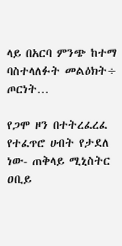ላይ በአርባ ምንጭ ከተማ ባስተላለፉት መልዕክት÷ ጦርነት…

የጋሞ ዞን በተትረፈረፈ የተፈጥሮ ሀብት የታደለ ነው- ጠቅላይ ሚኒስትር ዐቢይ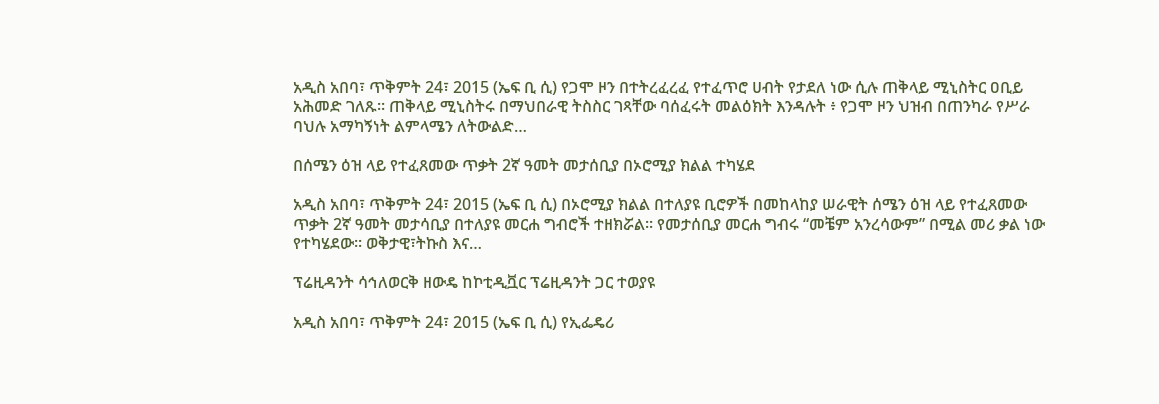አዲስ አበባ፣ ጥቅምት 24፣ 2015 (ኤፍ ቢ ሲ) የጋሞ ዞን በተትረፈረፈ የተፈጥሮ ሀብት የታደለ ነው ሲሉ ጠቅላይ ሚኒስትር ዐቢይ አሕመድ ገለጹ፡፡ ጠቅላይ ሚኒስትሩ በማህበራዊ ትስስር ገጻቸው ባሰፈሩት መልዕክት እንዳሉት ፥ የጋሞ ዞን ህዝብ በጠንካራ የሥራ ባህሉ አማካኝነት ልምላሜን ለትውልድ…

በሰሜን ዕዝ ላይ የተፈጸመው ጥቃት 2ኛ ዓመት መታሰቢያ በኦሮሚያ ክልል ተካሄደ

አዲስ አበባ፣ ጥቅምት 24፣ 2015 (ኤፍ ቢ ሲ) በኦሮሚያ ክልል በተለያዩ ቢሮዎች በመከላከያ ሠራዊት ሰሜን ዕዝ ላይ የተፈጸመው ጥቃት 2ኛ ዓመት መታሳቢያ በተለያዩ መርሐ ግብሮች ተዘክሯል፡፡ የመታሰቢያ መርሐ ግብሩ “መቼም አንረሳውም” በሚል መሪ ቃል ነው የተካሄደው፡፡ ወቅታዊ፣ትኩስ እና…

ፕሬዚዳንት ሳኅለወርቅ ዘውዴ ከኮቲዲቯር ፕሬዚዳንት ጋር ተወያዩ

አዲስ አበባ፣ ጥቅምት 24፣ 2015 (ኤፍ ቢ ሲ) የኢፌዴሪ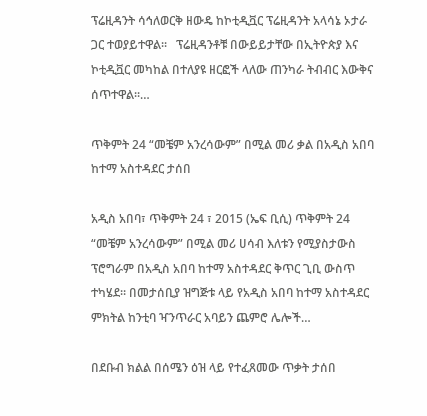ፕሬዚዳንት ሳኅለወርቅ ዘውዴ ከኮቲዲቯር ፕሬዚዳንት አላሳኔ ኦታራ ጋር ተወያይተዋል፡፡   ፕሬዚዳንቶቹ በውይይታቸው በኢትዮጵያ እና ኮቲዲቯር መካከል በተለያዩ ዘርፎች ላለው ጠንካራ ትብብር እውቅና ሰጥተዋል፡፡…

ጥቅምት 24 “መቼም አንረሳውም” በሚል መሪ ቃል በአዲስ አበባ ከተማ አስተዳደር ታሰበ

አዲስ አበባ፣ ጥቅምት 24 ፣ 2015 (ኤፍ ቢሲ) ጥቅምት 24 “መቼም አንረሳውም” በሚል መሪ ሀሳብ እለቱን የሚያስታውስ ፕሮግራም በአዲስ አበባ ከተማ አስተዳደር ቅጥር ጊቢ ውስጥ ተካሄደ። በመታሰቢያ ዝግጅቱ ላይ የአዲስ አበባ ከተማ አስተዳደር ምክትል ከንቲባ ዣንጥራር አባይን ጨምሮ ሌሎች…

በደቡብ ክልል በሰሜን ዕዝ ላይ የተፈጸመው ጥቃት ታሰበ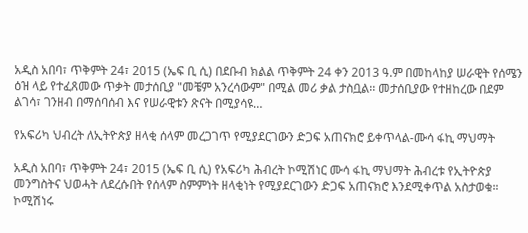አዲስ አበባ፣ ጥቅምት 24፣ 2015 (ኤፍ ቢ ሲ) በደቡብ ክልል ጥቅምት 24 ቀን 2013 ዓ.ም በመከላከያ ሠራዊት የሰሜን ዕዝ ላይ የተፈጸመው ጥቃት መታሰቢያ "መቼም አንረሳውም" በሚል መሪ ቃል ታስቧል፡፡ መታሰቢያው የተዘከረው በደም ልገሳ፣ ገንዘብ በማሰባሰብ እና የሠራዊቱን ጽናት በሚያሳዩ…

የአፍሪካ ህብረት ለኢትዮጵያ ዘላቂ ሰላም መረጋገጥ የሚያደርገውን ድጋፍ አጠናክሮ ይቀጥላል-ሙሳ ፋኪ ማህማት

አዲስ አበባ፣ ጥቅምት 24፣ 2015 (ኤፍ ቢ ሲ) የአፍሪካ ሕብረት ኮሚሽነር ሙሳ ፋኪ ማህማት ሕብረቱ የኢትዮጵያ መንግስትና ህወሓት ለደረሱበት የሰላም ስምምነት ዘላቂነት የሚያደርገውን ድጋፍ አጠናክሮ እንደሚቀጥል አስታወቁ። ኮሚሽነሩ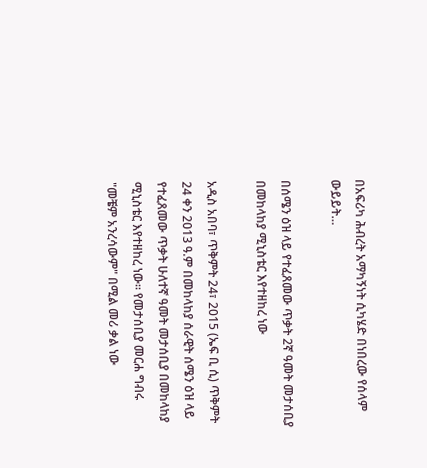በአፍሪካ ሕብረት አማካኝነት ሲካሄድ በነበረው የሰላም ውይይት…

በሰሜን ዕዝ ላይ የተፈጸመው ጥቃት 2ኛ ዓመት መታሰቢያ በመከላከያ ሚኒስቴር እየተዘከረ ነው

አዲስ አበባ፣ ጥቅምት 24፣ 2015 (ኤፍ ቢ ሲ) ጥቅምት 24 ቀን 2013 ዓ.ም በመከላከያ ሰራዊት ሰሜን ዕዝ ላይ የተፈጸመው ጥቃት ሁለተኛ ዓመት መታሰቢያ በመከላከያ ሚኒስቴር እየተዘከረ ነው። የመታሰቢያ መርሐ ግብሩ "መቼም አንረሳውም" በሚል መሪ ቃል ነው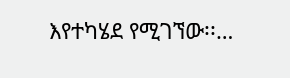እየተካሄደ የሚገኘው፡፡…